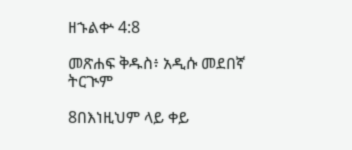ዘኁልቍ 4:8

መጽሐፍ ቅዱስ፥ አዲሱ መደበኛ ትርጒም

8በእነዚህም ላይ ቀይ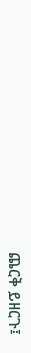ጨርቅ ይዘርጉ፤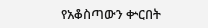የአቆስጣውን ቍርበት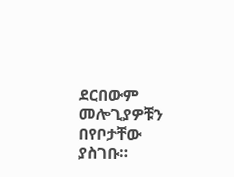ደርበውም መሎጊያዎቹን በየቦታቸው ያስገቡ።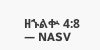ዘኁልቍ 4:8 — NASV